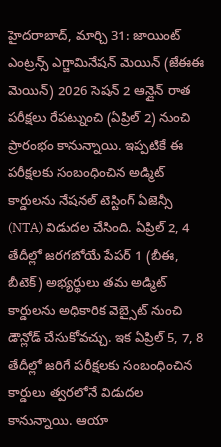హైదరాబాద్, మార్చి 31: జాయింట్ ఎంట్రన్స్ ఎగ్జామినేషన్ మెయిన్ (జేఈఈ మెయిన్) 2026 సెషన్ 2 ఆన్లైన్ రాత పరీక్షలు రేపట్నుంచి (ఏప్రిల్ 2) నుంచి ప్రారంభం కానున్నాయి. ఇప్పటికే ఈ పరీక్షలకు సంబంధించిన అడ్మిట్ కార్డులను నేషనల్ టెస్టింగ్ ఏజెన్సీ (NTA) విడుదల చేసింది. ఏప్రిల్ 2, 4 తేదీల్లో జరగబోయే పేపర్ 1 (బీఈ, బీటెక్) అభ్యర్థులు తమ అడ్మిట్ కార్డులను అధికారిక వెబ్సైట్ నుంచి డౌన్లోడ్ చేసుకోవచ్చు. ఇక ఏప్రిల్ 5, 7, 8 తేదీల్లో జరిగే పరీక్షలకు సంబంధించిన కార్డులు త్వరలోనే విడుదల కానున్నాయి. ఆయా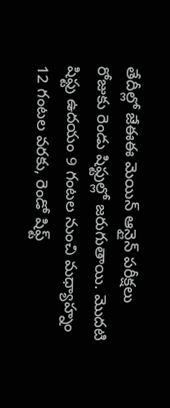తేదీల్లో జేఈఈ మెయిన్ ఆన్లైన్ పరీక్షలు రోజుకు రెండు షిఫ్టుల్లో జరుగుతాయి. మొదటి షిఫ్టు ఉదయం 9 గంటల నుంచి మధ్యాహ్నం 12 గంటల వరకు, రెండో షిఫ్ట్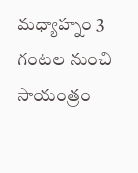మధ్యాహ్నం 3 గంటల నుంచి సాయంత్రం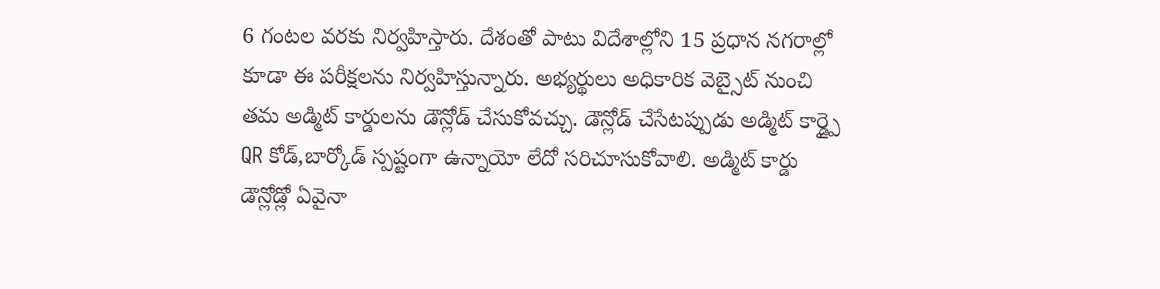6 గంటల వరకు నిర్వహిస్తారు. దేశంతో పాటు విదేశాల్లోని 15 ప్రధాన నగరాల్లో కూడా ఈ పరీక్షలను నిర్వహిస్తున్నారు. అభ్యర్థులు అధికారిక వెబ్సైట్ నుంచి తమ అడ్మిట్ కార్డులను డౌన్లోడ్ చేసుకోవచ్చు. డౌన్లోడ్ చేసేటప్పుడు అడ్మిట్ కార్డ్పై QR కోడ్,బార్కోడ్ స్పష్టంగా ఉన్నాయో లేదో సరిచూసుకోవాలి. అడ్మిట్ కార్డు డౌన్లోడ్లో ఏవైనా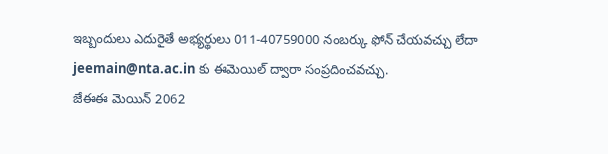ఇబ్బందులు ఎదురైతే అభ్యర్థులు 011-40759000 నంబర్కు ఫోన్ చేయవచ్చు లేదా jeemain@nta.ac.in కు ఈమెయిల్ ద్వారా సంప్రదించవచ్చు.
జేఈఈ మెయిన్ 2062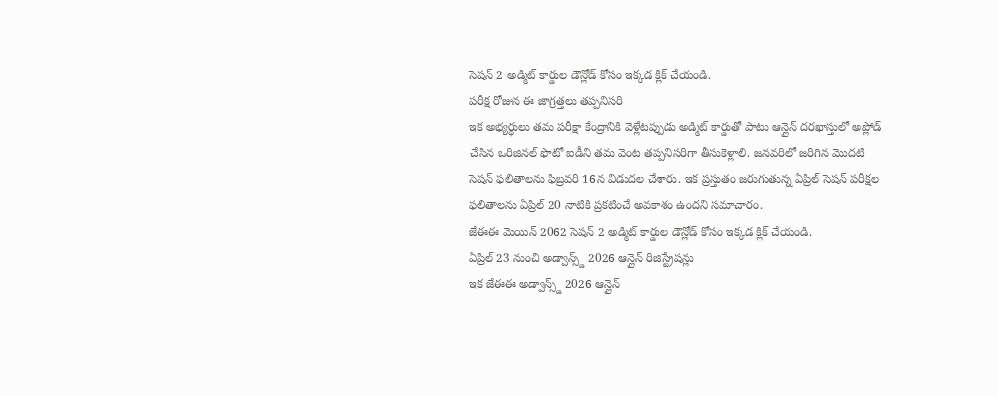సెషన్ 2 అడ్మిట్ కార్డుల డౌన్లోడ్ కోసం ఇక్కడ క్లిక్ చేయండి.
పరీక్ష రోజున ఈ జాగ్రత్తలు తప్పనిసరి
ఇక అభ్యర్ధులు తమ పరీక్షా కేంద్రానికి వెళ్లేటప్పుడు అడ్మిట్ కార్డుతో పాటు ఆన్లైన్ దరఖాస్తులో అప్లోడ్ చేసిన ఒరిజినల్ ఫొటో ఐడీని తమ వెంట తప్పనిసరిగా తీసుకెళ్లాలి. జనవరిలో జరిగిన మొదటి సెషన్ ఫలితాలను ఫిబ్రవరి 16న విడుదల చేశారు. ఇక ప్రస్తుతం జరుగుతున్న ఏప్రిల్ సెషన్ పరీక్షల ఫలితాలను ఏప్రిల్ 20 నాటికి ప్రకటించే అవకాశం ఉందని సమాచారం.
జేఈఈ మెయిన్ 2062 సెషన్ 2 అడ్మిట్ కార్డుల డౌన్లోడ్ కోసం ఇక్కడ క్లిక్ చేయండి.
ఏప్రిల్ 23 నుంచి అడ్వాన్స్డ్ 2026 ఆన్లైన్ రిజిస్ట్రేషన్లు
ఇక జేఈఈ అడ్వాన్స్డ్ 2026 ఆన్లైన్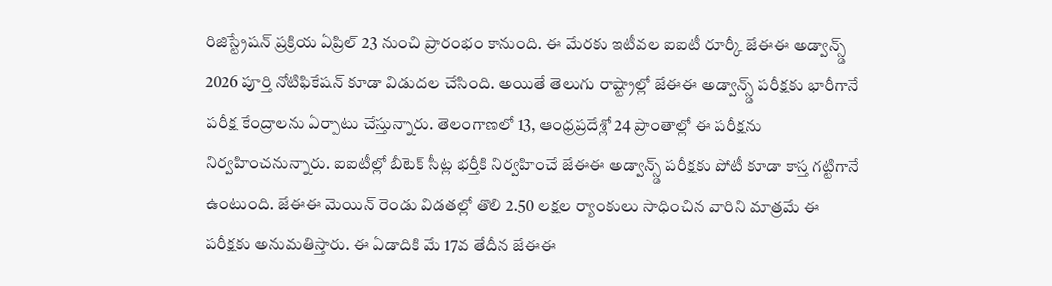రిజిస్ట్రేషన్ ప్రక్రియ ఏప్రిల్ 23 నుంచి ప్రారంభం కానుంది. ఈ మేరకు ఇటీవల ఐఐటీ రూర్కీ జేఈఈ అడ్వాన్స్డ్ 2026 పూర్తి నోటిఫికేషన్ కూడా విడుదల చేసింది. అయితే తెలుగు రాష్ట్రాల్లో జేఈఈ అడ్వాన్స్డ్ పరీక్షకు భారీగానే పరీక్ష కేంద్రాలను ఏర్పాటు చేస్తున్నారు. తెలంగాణలో 13, ఆంధ్రప్రదేశ్లో 24 ప్రాంతాల్లో ఈ పరీక్షను నిర్వహించనున్నారు. ఐఐటీల్లో బీటెక్ సీట్ల భర్తీకి నిర్వహించే జేఈఈ అడ్వాన్స్డ్ పరీక్షకు పోటీ కూడా కాస్త గట్టిగానే ఉంటుంది. జేఈఈ మెయిన్ రెండు విడతల్లో తొలి 2.50 లక్షల ర్యాంకులు సాధించిన వారిని మాత్రమే ఈ పరీక్షకు అనుమతిస్తారు. ఈ ఏడాదికి మే 17వ తేదీన జేఈఈ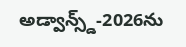అడ్వాన్స్డ్-2026ను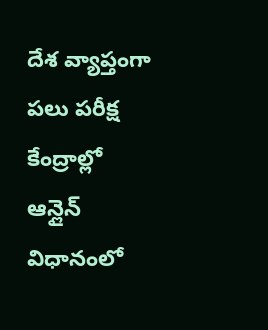దేశ వ్యాప్తంగా పలు పరీక్ష కేంద్రాల్లో ఆన్లైన్ విధానంలో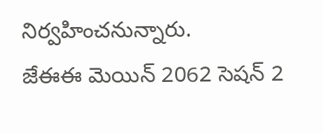నిర్వహించనున్నారు.
జేఈఈ మెయిన్ 2062 సెషన్ 2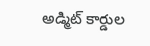అడ్మిట్ కార్డుల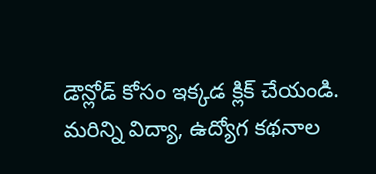డౌన్లోడ్ కోసం ఇక్కడ క్లిక్ చేయండి.
మరిన్ని విద్యా, ఉద్యోగ కథనాల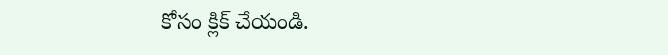కోసం క్లిక్ చేయండి.